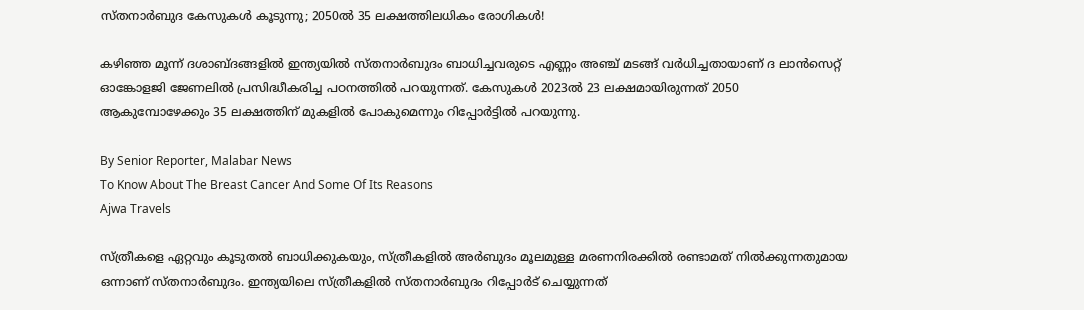സ്‌തനാർബുദ കേസുകൾ കൂടുന്നു; 2050ൽ 35 ലക്ഷത്തിലധികം രോഗികൾ!

കഴിഞ്ഞ മൂന്ന് ദശാബ്‌ദങ്ങളിൽ ഇന്ത്യയിൽ സ്‌തനാർബുദം ബാധിച്ചവരുടെ എണ്ണം അഞ്ച് മടങ്ങ് വർധിച്ചതായാണ് ദ ലാൻസെറ്റ് ഓങ്കോളജി ജേണലിൽ പ്രസിദ്ധീകരിച്ച പഠനത്തിൽ പറയുന്നത്. കേസുകൾ 2023ൽ 23 ലക്ഷമായിരുന്നത് 2050 ആകുമ്പോഴേക്കും 35 ലക്ഷത്തിന് മുകളിൽ പോകുമെന്നും റിപ്പോർട്ടിൽ പറയുന്നു.

By Senior Reporter, Malabar News
To Know About The Breast Cancer And Some Of Its Reasons
Ajwa Travels

സ്‌ത്രീകളെ ഏറ്റവും കൂടുതൽ ബാധിക്കുകയും, സ്‌ത്രീകളിൽ അർബുദം മൂലമുള്ള മരണനിരക്കിൽ രണ്ടാമത് നിൽക്കുന്നതുമായ ഒന്നാണ് സ്‌തനാർബുദം. ഇന്ത്യയിലെ സ്‌ത്രീകളിൽ സ്‌തനാർബുദം റിപ്പോർട് ചെയ്യുന്നത്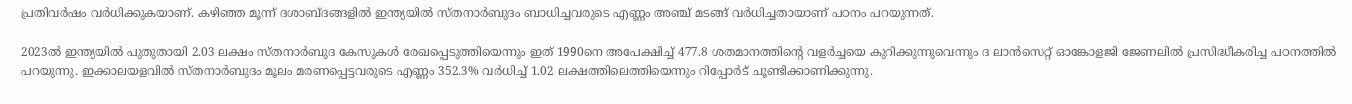പ്രതിവർഷം വർധിക്കുകയാണ്. കഴിഞ്ഞ മൂന്ന് ദശാബ്‌ദങ്ങളിൽ ഇന്ത്യയിൽ സ്‌തനാർബുദം ബാധിച്ചവരുടെ എണ്ണം അഞ്ച് മടങ്ങ് വർധിച്ചതായാണ് പഠനം പറയുന്നത്.

2023ൽ ഇന്ത്യയിൽ പുതുതായി 2.03 ലക്ഷം സ്‌തനാർബുദ കേസുകൾ രേഖപ്പെടുത്തിയെന്നും ഇത് 1990നെ അപേക്ഷിച്ച് 477.8 ശതമാനത്തിന്റെ വളർച്ചയെ കുറിക്കുന്നുവെന്നും ദ ലാൻസെറ്റ് ഓങ്കോളജി ജേണലിൽ പ്രസിദ്ധീകരിച്ച പഠനത്തിൽ പറയുന്നു. ഇക്കാലയളവിൽ സ്‌തനാർബുദം മൂലം മരണപ്പെട്ടവരുടെ എണ്ണം 352.3% വർധിച്ച് 1.02 ലക്ഷത്തിലെത്തിയെന്നും റിപ്പോർട് ചൂണ്ടിക്കാണിക്കുന്നു.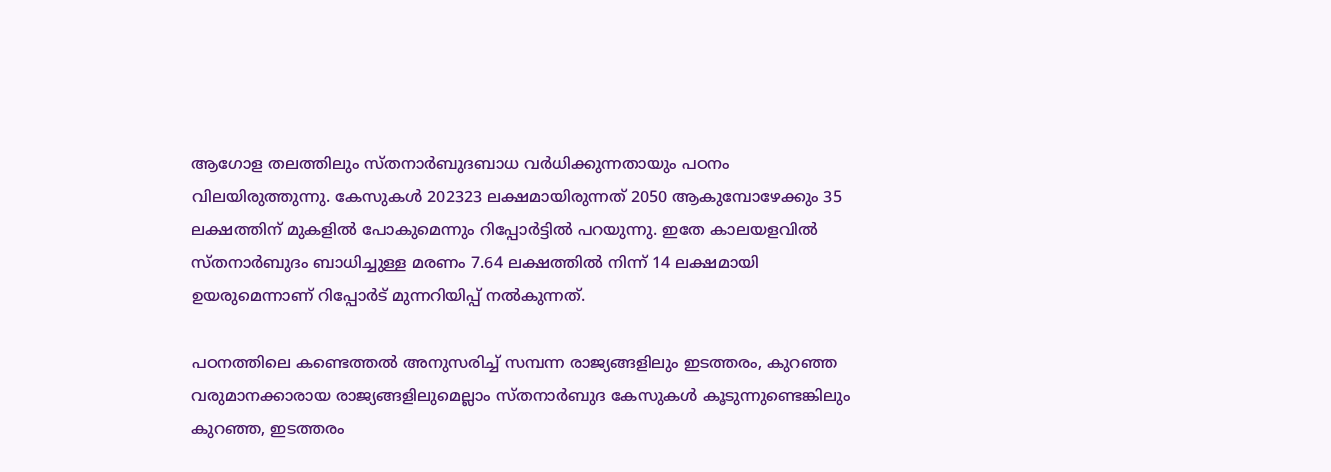ആഗോള തലത്തിലും സ്‌തനാർബുദബാധ വർധിക്കുന്നതായും പഠനം വിലയിരുത്തുന്നു. കേസുകൾ 202323 ലക്ഷമായിരുന്നത് 2050 ആകുമ്പോഴേക്കും 35 ലക്ഷത്തിന് മുകളിൽ പോകുമെന്നും റിപ്പോർട്ടിൽ പറയുന്നു. ഇതേ കാലയളവിൽ സ്‌തനാർബുദം ബാധിച്ചുള്ള മരണം 7.64 ലക്ഷത്തിൽ നിന്ന് 14 ലക്ഷമായി ഉയരുമെന്നാണ് റിപ്പോർട് മുന്നറിയിപ്പ് നൽകുന്നത്.

പഠനത്തിലെ കണ്ടെത്തൽ അനുസരിച്ച് സമ്പന്ന രാജ്യങ്ങളിലും ഇടത്തരം, കുറഞ്ഞ വരുമാനക്കാരായ രാജ്യങ്ങളിലുമെല്ലാം സ്‌തനാർബുദ കേസുകൾ കൂടുന്നുണ്ടെങ്കിലും കുറഞ്ഞ, ഇടത്തരം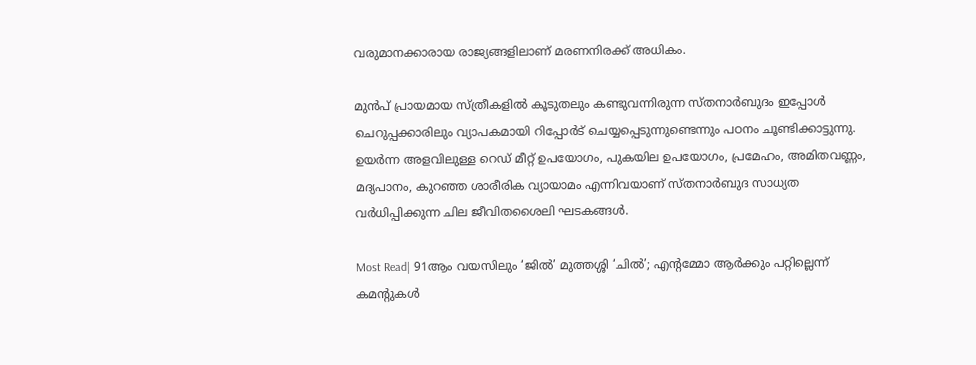വരുമാനക്കാരായ രാജ്യങ്ങളിലാണ് മരണനിരക്ക് അധികം.

മുൻപ് പ്രായമായ സ്‌ത്രീകളിൽ കൂടുതലും കണ്ടുവന്നിരുന്ന സ്‌തനാർബുദം ഇപ്പോൾ ചെറുപ്പക്കാരിലും വ്യാപകമായി റിപ്പോർട് ചെയ്യപ്പെടുന്നുണ്ടെന്നും പഠനം ചൂണ്ടിക്കാട്ടുന്നു. ഉയർന്ന അളവിലുള്ള റെഡ് മീറ്റ് ഉപയോഗം, പുകയില ഉപയോഗം, പ്രമേഹം, അമിതവണ്ണം, മദ്യപാനം, കുറഞ്ഞ ശാരീരിക വ്യായാമം എന്നിവയാണ് സ്‌തനാർബുദ സാധ്യത വർധിപ്പിക്കുന്ന ചില ജീവിതശൈലി ഘടകങ്ങൾ.

Most Read| 91ആം വയസിലും ‘ജിൽ’ മുത്തശ്ശി ‘ചിൽ’; എന്റമ്മോ ആർക്കും പറ്റില്ലെന്ന് കമന്റുകൾ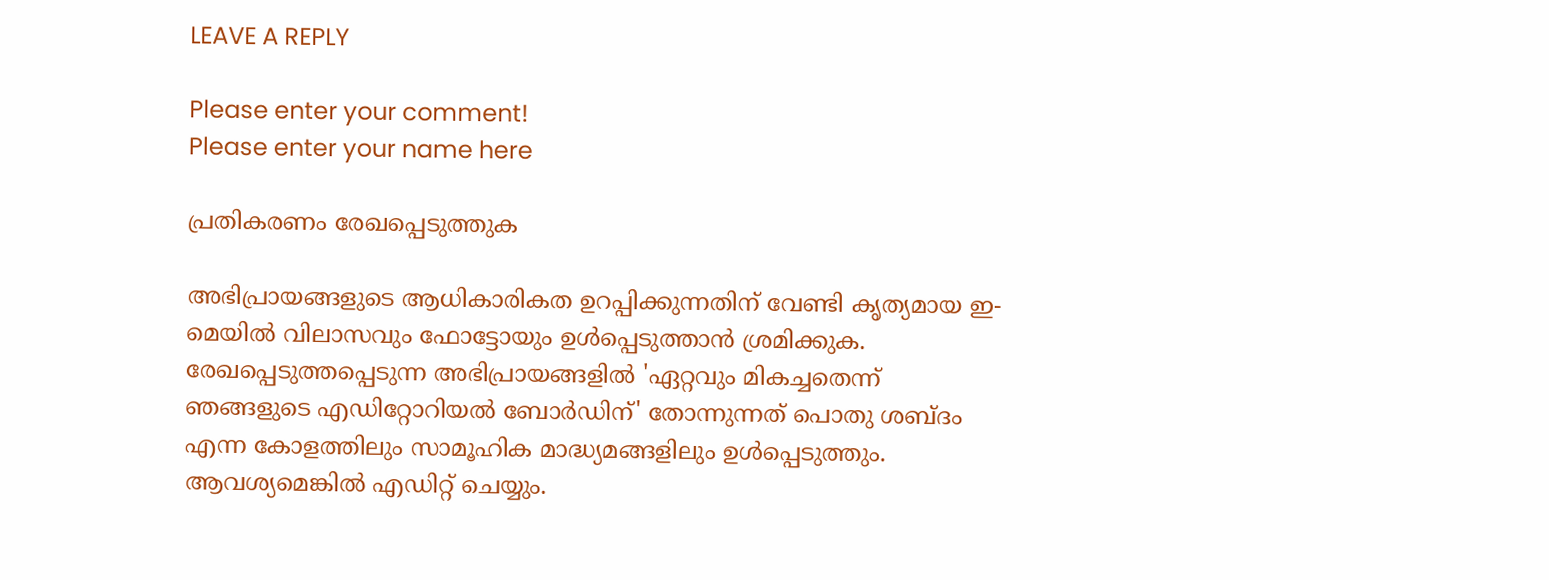LEAVE A REPLY

Please enter your comment!
Please enter your name here

പ്രതികരണം രേഖപ്പെടുത്തുക

അഭിപ്രായങ്ങളുടെ ആധികാരികത ഉറപ്പിക്കുന്നതിന് വേണ്ടി കൃത്യമായ ഇ-മെയിൽ വിലാസവും ഫോട്ടോയും ഉൾപ്പെടുത്താൻ ശ്രമിക്കുക. രേഖപ്പെടുത്തപ്പെടുന്ന അഭിപ്രായങ്ങളിൽ 'ഏറ്റവും മികച്ചതെന്ന് ഞങ്ങളുടെ എഡിറ്റോറിയൽ ബോർഡിന്' തോന്നുന്നത് പൊതു ശബ്‌ദം എന്ന കോളത്തിലും സാമൂഹിക മാദ്ധ്യമങ്ങളിലും ഉൾപ്പെടുത്തും. ആവശ്യമെങ്കിൽ എഡിറ്റ് ചെയ്യും.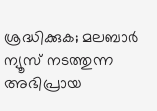ശ്രദ്ധിക്കുക; മലബാർ ന്യൂസ് നടത്തുന്ന അഭിപ്രായ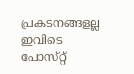പ്രകടനങ്ങളല്ല ഇവിടെ പോസ്‌റ്റ്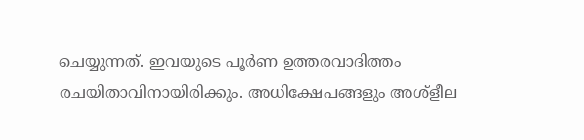ചെയ്യുന്നത്. ഇവയുടെ പൂർണ ഉത്തരവാദിത്തം രചയിതാവിനായിരിക്കും. അധിക്ഷേപങ്ങളും അശ്‌ളീല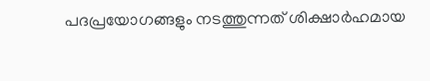പദപ്രയോഗങ്ങളും നടത്തുന്നത് ശിക്ഷാർഹമായ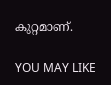കുറ്റമാണ്.

YOU MAY LIKE